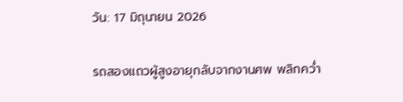วัน: 17 มิถุนายน 2026

รถสองแถวผู้สูงอายุกลับจากงานศพ พลิกคว่ำ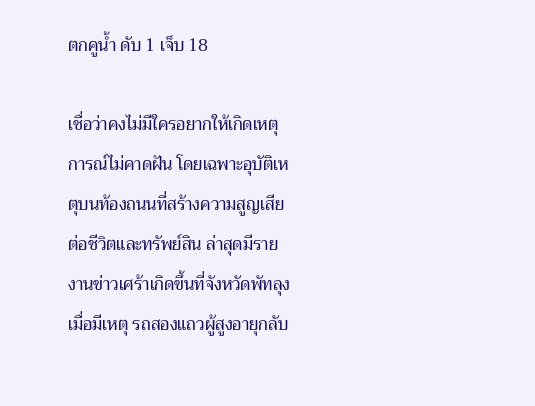ตกคูน้ำ ดับ 1 เจ็บ 18

เชื่อว่าคงไม่มีใครอยากให้เกิดเหตุการณ์ไม่คาดฝัน โดยเฉพาะอุบัติเหตุบนท้องถนนที่สร้างความสูญเสียต่อชีวิตและทรัพย์สิน ล่าสุดมีรายงานข่าวเศร้าเกิดขึ้นที่จังหวัดพัทลุง เมื่อมีเหตุ รถสองแถวผู้สูงอายุกลับ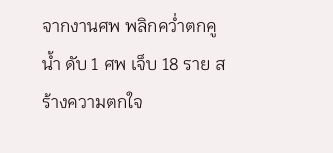จากงานศพ พลิกคว่ำตกคูน้ำ ดับ 1 ศพ เจ็บ 18 ราย สร้างความตกใจ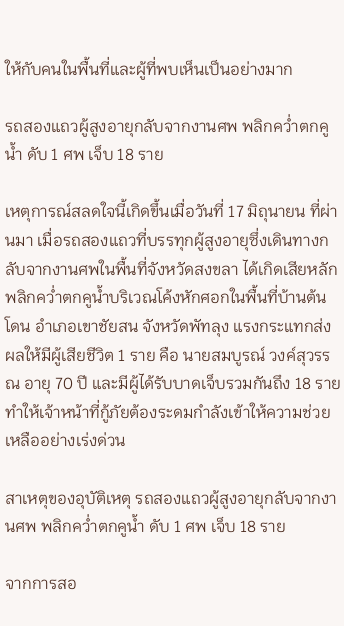ให้กับคนในพื้นที่และผู้ที่พบเห็นเป็นอย่างมาก

รถสองแถวผู้สูงอายุกลับจากงานศพ พลิกคว่ำตกคูน้ำ ดับ 1 ศพ เจ็บ 18 ราย

เหตุการณ์สลดใจนี้เกิดขึ้นเมื่อวันที่ 17 มิถุนายน ที่ผ่านมา เมื่อรถสองแถวที่บรรทุกผู้สูงอายุซึ่งเดินทางกลับจากงานศพในพื้นที่จังหวัดสงขลา ได้เกิดเสียหลักพลิกคว่ำตกคูน้ำบริเวณโค้งหักศอกในพื้นที่บ้านต้นโดน อำเภอเขาชัยสน จังหวัดพัทลุง แรงกระแทกส่งผลให้มีผู้เสียชีวิต 1 ราย คือ นายสมบูรณ์ วงค์สุวรรณ อายุ 70 ปี และมีผู้ได้รับบาดเจ็บรวมกันถึง 18 ราย ทำให้เจ้าหน้าที่กู้ภัยต้องระดมกำลังเข้าให้ความช่วยเหลืออย่างเร่งด่วน

สาเหตุของอุบัติเหตุ รถสองแถวผู้สูงอายุกลับจากงานศพ พลิกคว่ำตกคูน้ำ ดับ 1 ศพ เจ็บ 18 ราย

จากการสอ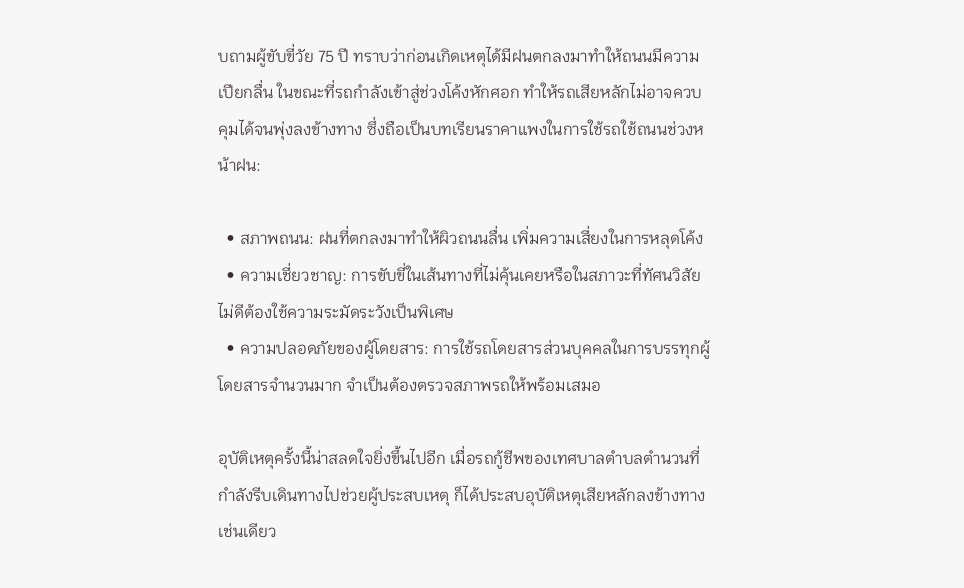บถามผู้ขับขี่วัย 75 ปี ทราบว่าก่อนเกิดเหตุได้มีฝนตกลงมาทำให้ถนนมีความเปียกลื่น ในขณะที่รถกำลังเข้าสู่ช่วงโค้งหักศอก ทำให้รถเสียหลักไม่อาจควบคุมได้จนพุ่งลงข้างทาง ซึ่งถือเป็นบทเรียนราคาแพงในการใช้รถใช้ถนนช่วงหน้าฝน:

  • สภาพถนน: ฝนที่ตกลงมาทำให้ผิวถนนลื่น เพิ่มความเสี่ยงในการหลุดโค้ง
  • ความเชี่ยวชาญ: การขับขี่ในเส้นทางที่ไม่คุ้นเคยหรือในสภาวะที่ทัศนวิสัยไม่ดีต้องใช้ความระมัดระวังเป็นพิเศษ
  • ความปลอดภัยของผู้โดยสาร: การใช้รถโดยสารส่วนบุคคลในการบรรทุกผู้โดยสารจำนวนมาก จำเป็นต้องตรวจสภาพรถให้พร้อมเสมอ

อุบัติเหตุครั้งนี้น่าสลดใจยิ่งขึ้นไปอีก เมื่อรถกู้ชีพของเทศบาลตำบลตำนวนที่กำลังรีบเดินทางไปช่วยผู้ประสบเหตุ ก็ได้ประสบอุบัติเหตุเสียหลักลงข้างทางเช่นเดียว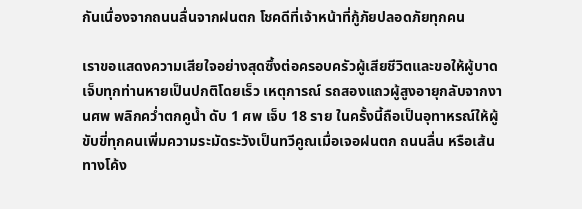กันเนื่องจากถนนลื่นจากฝนตก โชคดีที่เจ้าหน้าที่กู้ภัยปลอดภัยทุกคน

เราขอแสดงความเสียใจอย่างสุดซึ้งต่อครอบครัวผู้เสียชีวิตและขอให้ผู้บาดเจ็บทุกท่านหายเป็นปกติโดยเร็ว เหตุการณ์ รถสองแถวผู้สูงอายุกลับจากงานศพ พลิกคว่ำตกคูน้ำ ดับ 1 ศพ เจ็บ 18 ราย ในครั้งนี้ถือเป็นอุทาหรณ์ให้ผู้ขับขี่ทุกคนเพิ่มความระมัดระวังเป็นทวีคูณเมื่อเจอฝนตก ถนนลื่น หรือเส้นทางโค้ง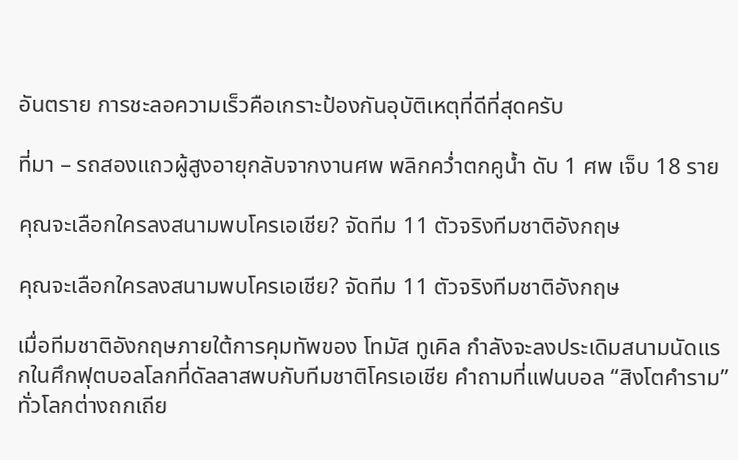อันตราย การชะลอความเร็วคือเกราะป้องกันอุบัติเหตุที่ดีที่สุดครับ

ที่มา – รถสองแถวผู้สูงอายุกลับจากงานศพ พลิกคว่ำตกคูน้ำ ดับ 1 ศพ เจ็บ 18 ราย

คุณจะเลือกใครลงสนามพบโครเอเชีย? จัดทีม 11 ตัวจริงทีมชาติอังกฤษ

คุณจะเลือกใครลงสนามพบโครเอเชีย? จัดทีม 11 ตัวจริงทีมชาติอังกฤษ

เมื่อทีมชาติอังกฤษภายใต้การคุมทัพของ โทมัส ทูเคิล กำลังจะลงประเดิมสนามนัดแรกในศึกฟุตบอลโลกที่ดัลลาสพบกับทีมชาติโครเอเชีย คำถามที่แฟนบอล “สิงโตคำราม” ทั่วโลกต่างถกเถีย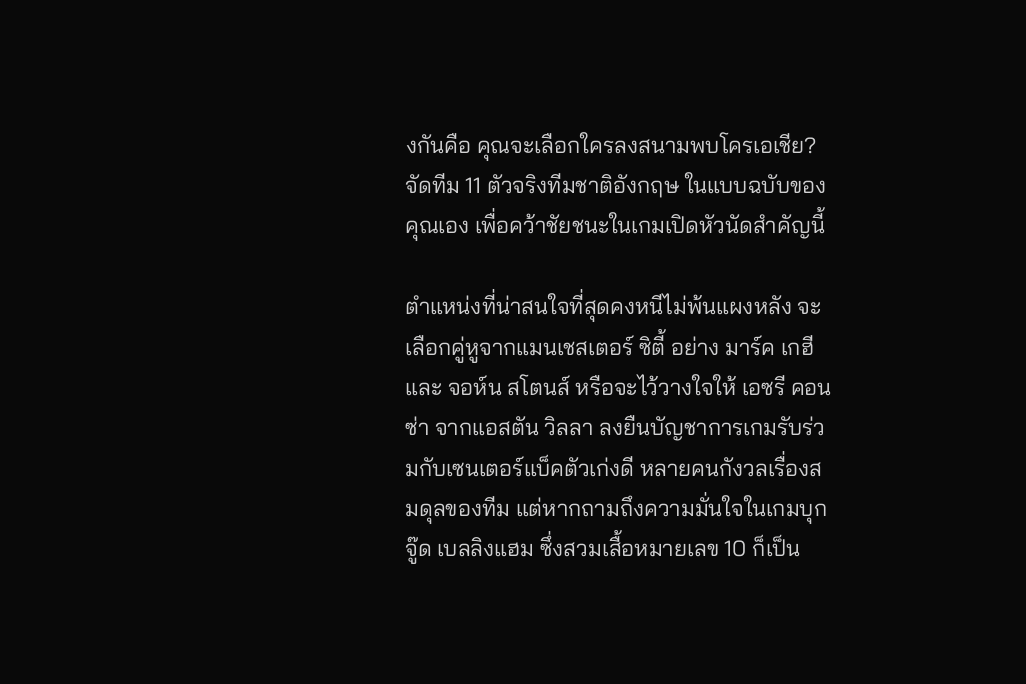งกันคือ คุณจะเลือกใครลงสนามพบโครเอเชีย? จัดทีม 11 ตัวจริงทีมชาติอังกฤษ ในแบบฉบับของคุณเอง เพื่อคว้าชัยชนะในเกมเปิดหัวนัดสำคัญนี้

ตำแหน่งที่น่าสนใจที่สุดคงหนีไม่พ้นแผงหลัง จะเลือกคู่หูจากแมนเชสเตอร์ ซิตี้ อย่าง มาร์ค เกฮี และ จอห์น สโตนส์ หรือจะไว้วางใจให้ เอซรี คอนซ่า จากแอสตัน วิลลา ลงยืนบัญชาการเกมรับร่วมกับเซนเตอร์แบ็คตัวเก่งดี หลายคนกังวลเรื่องสมดุลของทีม แต่หากถามถึงความมั่นใจในเกมบุก จู๊ด เบลลิงแฮม ซึ่งสวมเสื้อหมายเลข 10 ก็เป็น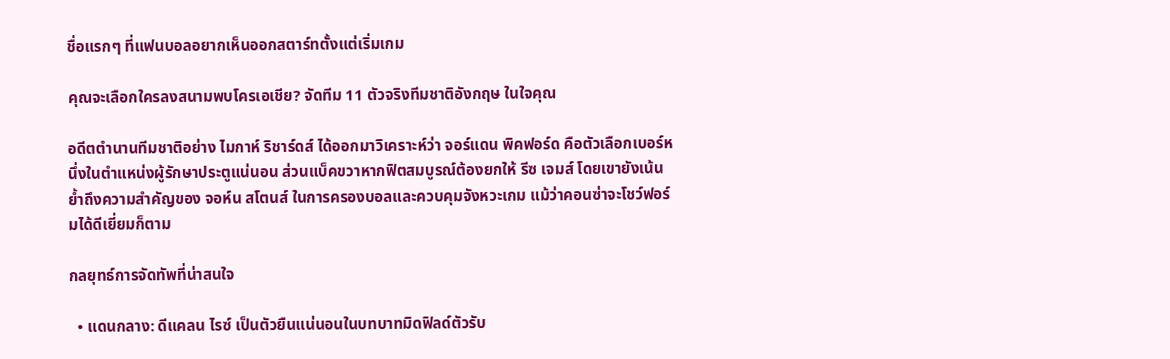ชื่อแรกๆ ที่แฟนบอลอยากเห็นออกสตาร์ทตั้งแต่เริ่มเกม

คุณจะเลือกใครลงสนามพบโครเอเชีย? จัดทีม 11 ตัวจริงทีมชาติอังกฤษ ในใจคุณ

อดีตตำนานทีมชาติอย่าง ไมกาห์ ริชาร์ดส์ ได้ออกมาวิเคราะห์ว่า จอร์แดน พิคฟอร์ด คือตัวเลือกเบอร์หนึ่งในตำแหน่งผู้รักษาประตูแน่นอน ส่วนแบ็คขวาหากฟิตสมบูรณ์ต้องยกให้ รีซ เจมส์ โดยเขายังเน้นย้ำถึงความสำคัญของ จอห์น สโตนส์ ในการครองบอลและควบคุมจังหวะเกม แม้ว่าคอนซ่าจะโชว์ฟอร์มได้ดีเยี่ยมก็ตาม

กลยุทธ์การจัดทัพที่น่าสนใจ

  • แดนกลาง: ดีแคลน ไรซ์ เป็นตัวยืนแน่นอนในบทบาทมิดฟิลด์ตัวรับ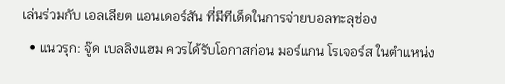เล่นร่วมกับ เอลเลียต แอนเดอร์สัน ที่มีทีเด็ดในการจ่ายบอลทะลุช่อง
  • แนวรุก: จู๊ด เบลลิงแฮม ควรได้รับโอกาสก่อน มอร์แกน โรเจอร์ส ในตำแหน่ง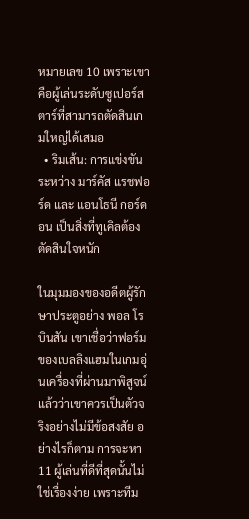หมายเลข 10 เพราะเขาคือผู้เล่นระดับซูเปอร์สตาร์ที่สามารถตัดสินเกมใหญ่ได้เสมอ
  • ริมเส้น: การแข่งขันระหว่าง มาร์คัส แรชฟอร์ด และ แอนโธนี กอร์ดอน เป็นสิ่งที่ทูเคิลต้องตัดสินใจหนัก

ในมุมมองของอดีตผู้รักษาประตูอย่าง พอล โรบินสัน เขาเชื่อว่าฟอร์มของเบลลิงแฮมในเกมอุ่นเครื่องที่ผ่านมาพิสูจน์แล้วว่าเขาควรเป็นตัวจริงอย่างไม่มีข้อสงสัย อย่างไรก็ตาม การจะหา 11 ผู้เล่นที่ดีที่สุดนั้นไม่ใช่เรื่องง่าย เพราะทีม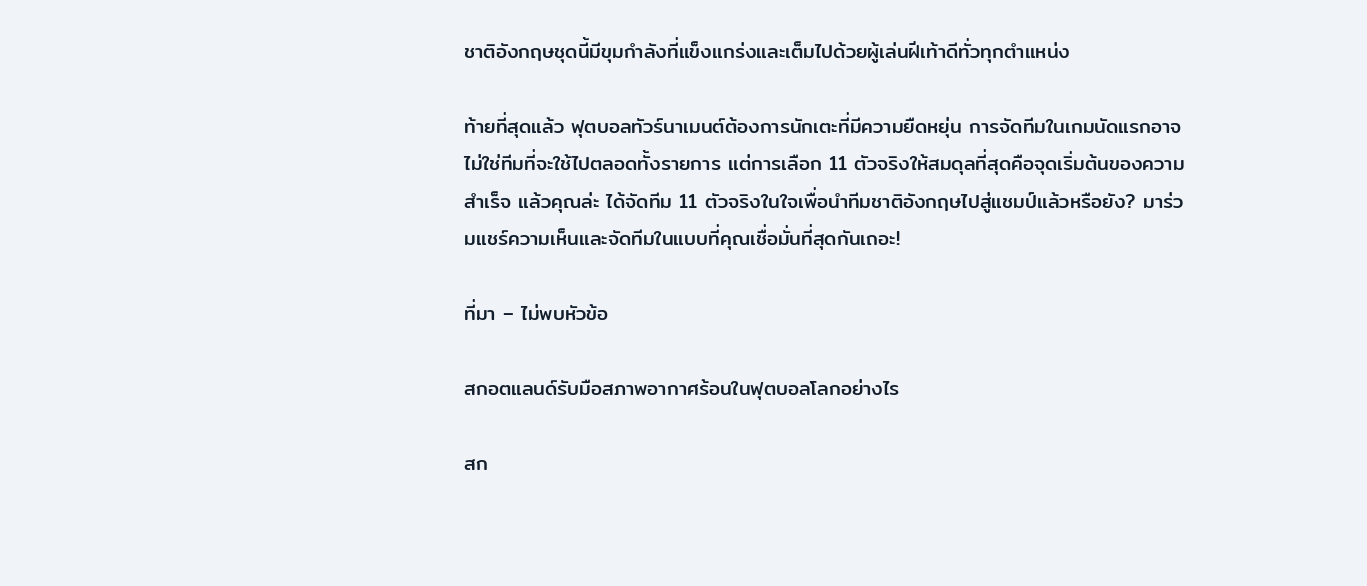ชาติอังกฤษชุดนี้มีขุมกำลังที่แข็งแกร่งและเต็มไปด้วยผู้เล่นฝีเท้าดีทั่วทุกตำแหน่ง

ท้ายที่สุดแล้ว ฟุตบอลทัวร์นาเมนต์ต้องการนักเตะที่มีความยืดหยุ่น การจัดทีมในเกมนัดแรกอาจไม่ใช่ทีมที่จะใช้ไปตลอดทั้งรายการ แต่การเลือก 11 ตัวจริงให้สมดุลที่สุดคือจุดเริ่มต้นของความสำเร็จ แล้วคุณล่ะ ได้จัดทีม 11 ตัวจริงในใจเพื่อนำทีมชาติอังกฤษไปสู่แชมป์แล้วหรือยัง? มาร่วมแชร์ความเห็นและจัดทีมในแบบที่คุณเชื่อมั่นที่สุดกันเถอะ!

ที่มา – ไม่พบหัวข้อ

สกอตแลนด์รับมือสภาพอากาศร้อนในฟุตบอลโลกอย่างไร

สก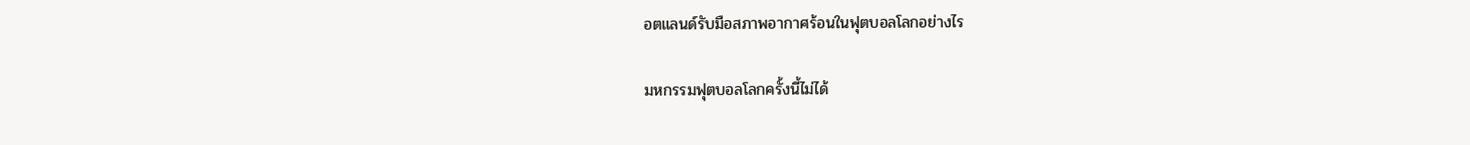อตแลนด์รับมือสภาพอากาศร้อนในฟุตบอลโลกอย่างไร

มหกรรมฟุตบอลโลกครั้งนี้ไม่ได้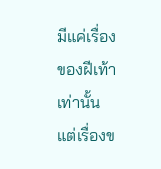มีแค่เรื่องของฝีเท้าเท่านั้น แต่เรื่องข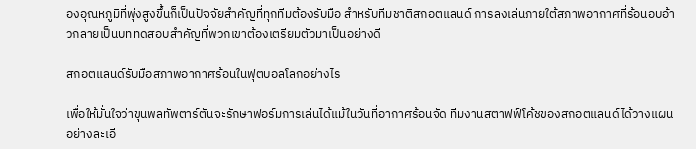องอุณหภูมิที่พุ่งสูงขึ้นก็เป็นปัจจัยสำคัญที่ทุกทีมต้องรับมือ สำหรับทีมชาติสกอตแลนด์ การลงเล่นภายใต้สภาพอากาศที่ร้อนอบอ้าวกลายเป็นบททดสอบสำคัญที่พวกเขาต้องเตรียมตัวมาเป็นอย่างดี

สกอตแลนด์รับมือสภาพอากาศร้อนในฟุตบอลโลกอย่างไร

เพื่อให้มั่นใจว่าขุนพลทัพตาร์ตันจะรักษาฟอร์มการเล่นได้แม้ในวันที่อากาศร้อนจัด ทีมงานสตาฟฟ์โค้ชของสกอตแลนด์ได้วางแผนอย่างละเอี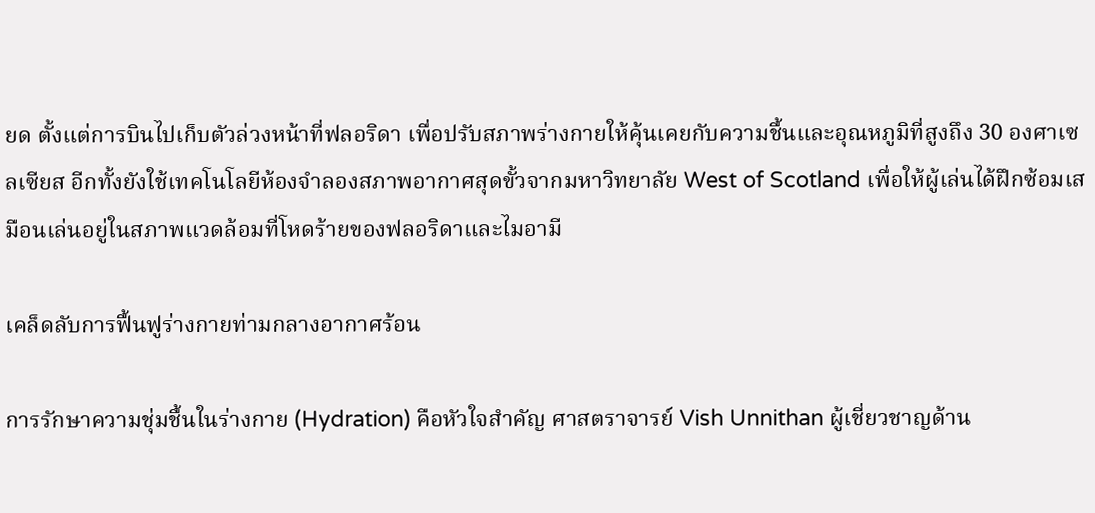ยด ตั้งแต่การบินไปเก็บตัวล่วงหน้าที่ฟลอริดา เพื่อปรับสภาพร่างกายให้คุ้นเคยกับความชื้นและอุณหภูมิที่สูงถึง 30 องศาเซลเซียส อีกทั้งยังใช้เทคโนโลยีห้องจำลองสภาพอากาศสุดขั้วจากมหาวิทยาลัย West of Scotland เพื่อให้ผู้เล่นได้ฝึกซ้อมเสมือนเล่นอยู่ในสภาพแวดล้อมที่โหดร้ายของฟลอริดาและไมอามี

เคล็ดลับการฟื้นฟูร่างกายท่ามกลางอากาศร้อน

การรักษาความชุ่มชื้นในร่างกาย (Hydration) คือหัวใจสำคัญ ศาสตราจารย์ Vish Unnithan ผู้เชี่ยวชาญด้าน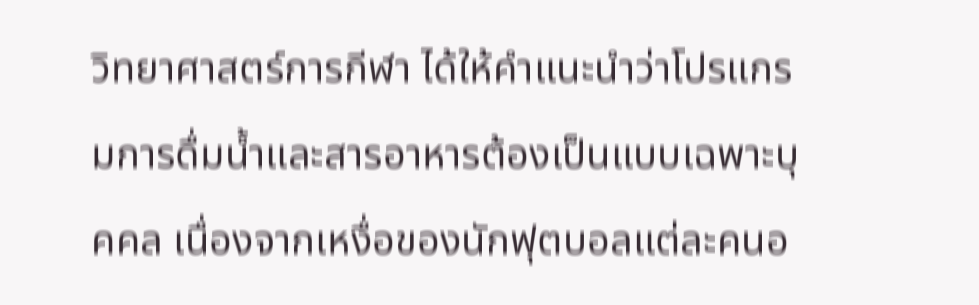วิทยาศาสตร์การกีฬา ได้ให้คำแนะนำว่าโปรแกรมการดื่มน้ำและสารอาหารต้องเป็นแบบเฉพาะบุคคล เนื่องจากเหงื่อของนักฟุตบอลแต่ละคนอ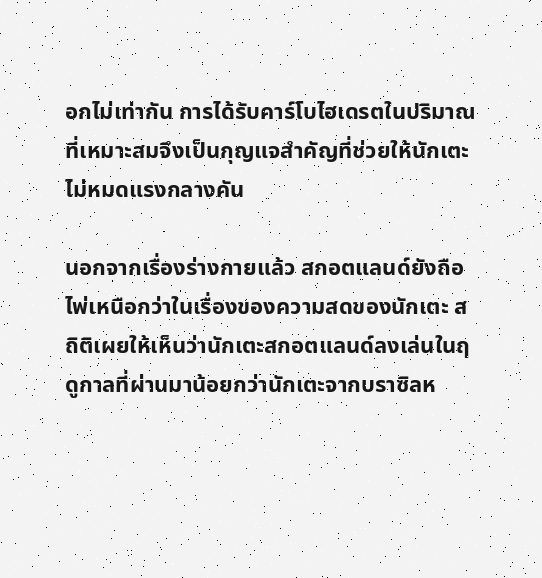อกไม่เท่ากัน การได้รับคาร์โบไฮเดรตในปริมาณที่เหมาะสมจึงเป็นกุญแจสำคัญที่ช่วยให้นักเตะไม่หมดแรงกลางคัน

นอกจากเรื่องร่างกายแล้ว สกอตแลนด์ยังถือไพ่เหนือกว่าในเรื่องของความสดของนักเตะ สถิติเผยให้เห็นว่านักเตะสกอตแลนด์ลงเล่นในฤดูกาลที่ผ่านมาน้อยกว่านักเตะจากบราซิลห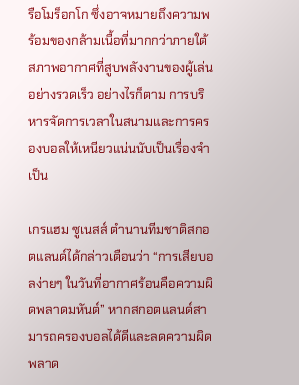รือโมร็อกโก ซึ่งอาจหมายถึงความพร้อมของกล้ามเนื้อที่มากกว่าภายใต้สภาพอากาศที่สูบพลังงานของผู้เล่นอย่างรวดเร็ว อย่างไรก็ตาม การบริหารจัดการเวลาในสนามและการครองบอลให้เหนียวแน่นนับเป็นเรื่องจำเป็น

เกรแฮม ซูเนสส์ ตำนานทีมชาติสกอตแลนด์ได้กล่าวเตือนว่า “การเสียบอลง่ายๆ ในวันที่อากาศร้อนคือความผิดพลาดมหันต์” หากสกอตแลนด์สามารถครองบอลได้ดีและลดความผิดพลาด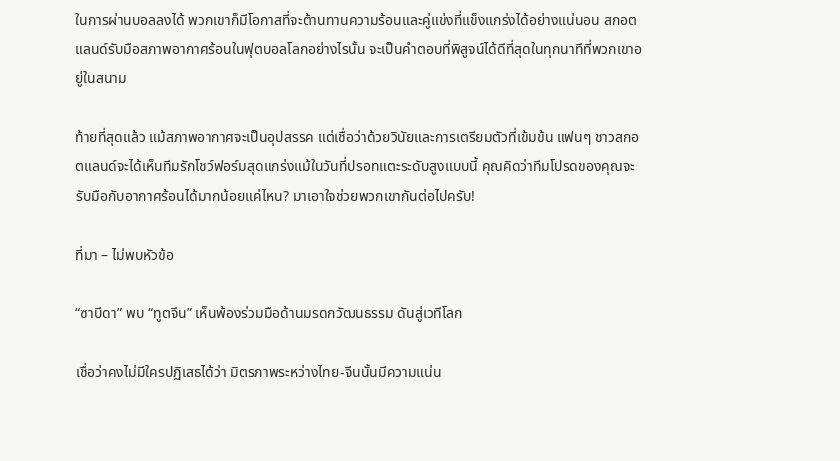ในการผ่านบอลลงได้ พวกเขาก็มีโอกาสที่จะต้านทานความร้อนและคู่แข่งที่แข็งแกร่งได้อย่างแน่นอน สกอตแลนด์รับมือสภาพอากาศร้อนในฟุตบอลโลกอย่างไรนั้น จะเป็นคำตอบที่พิสูจน์ได้ดีที่สุดในทุกนาทีที่พวกเขาอยู่ในสนาม

ท้ายที่สุดแล้ว แม้สภาพอากาศจะเป็นอุปสรรค แต่เชื่อว่าด้วยวินัยและการเตรียมตัวที่เข้มข้น แฟนๆ ชาวสกอตแลนด์จะได้เห็นทีมรักโชว์ฟอร์มสุดแกร่งแม้ในวันที่ปรอทแตะระดับสูงแบบนี้ คุณคิดว่าทีมโปรดของคุณจะรับมือกับอากาศร้อนได้มากน้อยแค่ไหน? มาเอาใจช่วยพวกเขากันต่อไปครับ!

ที่มา – ไม่พบหัวข้อ

“ซาบีดา” พบ “ทูตจีน” เห็นพ้องร่วมมือด้านมรดกวัฒนธรรม ดันสู่เวทีโลก

เชื่อว่าคงไม่มีใครปฏิเสธได้ว่า มิตรภาพระหว่างไทย-จีนนั้นมีความแน่น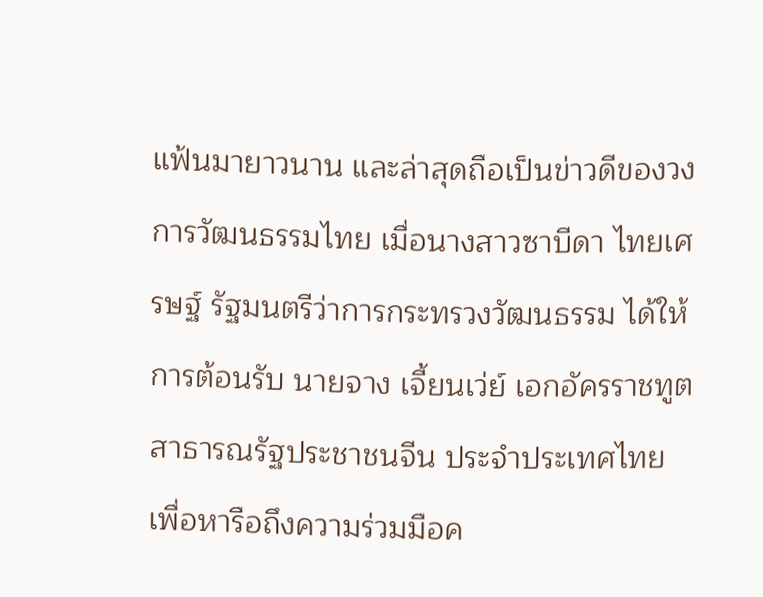แฟ้นมายาวนาน และล่าสุดถือเป็นข่าวดีของวงการวัฒนธรรมไทย เมื่อนางสาวซาบีดา ไทยเศรษฐ์ รัฐมนตรีว่าการกระทรวงวัฒนธรรม ได้ให้การต้อนรับ นายจาง เจี้ยนเว่ย์ เอกอัครราชทูตสาธารณรัฐประชาชนจีน ประจำประเทศไทย เพื่อหารือถึงความร่วมมือค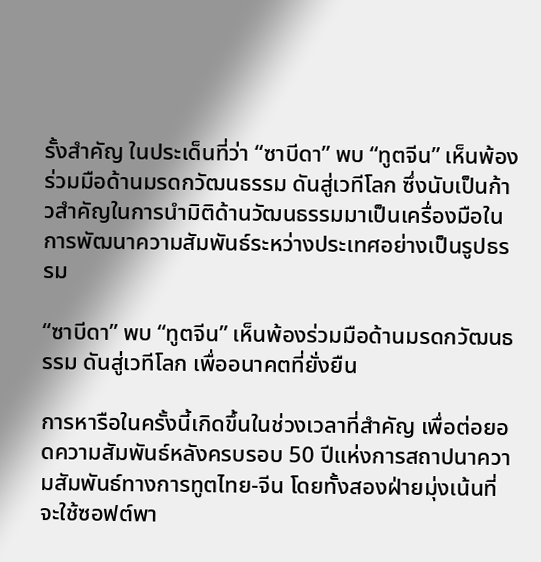รั้งสำคัญ ในประเด็นที่ว่า “ซาบีดา” พบ “ทูตจีน” เห็นพ้องร่วมมือด้านมรดกวัฒนธรรม ดันสู่เวทีโลก ซึ่งนับเป็นก้าวสำคัญในการนำมิติด้านวัฒนธรรมมาเป็นเครื่องมือในการพัฒนาความสัมพันธ์ระหว่างประเทศอย่างเป็นรูปธรรม

“ซาบีดา” พบ “ทูตจีน” เห็นพ้องร่วมมือด้านมรดกวัฒนธรรม ดันสู่เวทีโลก เพื่ออนาคตที่ยั่งยืน

การหารือในครั้งนี้เกิดขึ้นในช่วงเวลาที่สำคัญ เพื่อต่อยอดความสัมพันธ์หลังครบรอบ 50 ปีแห่งการสถาปนาความสัมพันธ์ทางการทูตไทย-จีน โดยทั้งสองฝ่ายมุ่งเน้นที่จะใช้ซอฟต์พา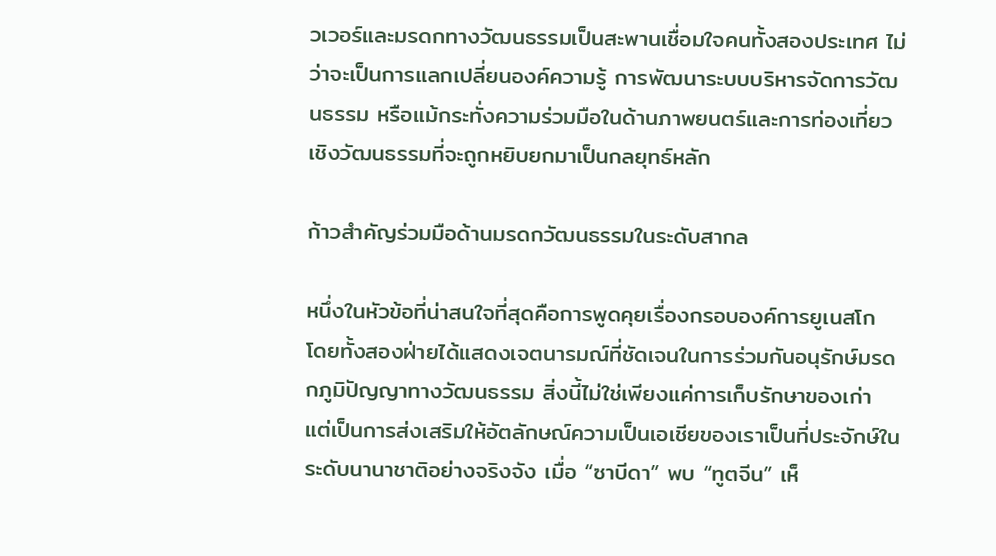วเวอร์และมรดกทางวัฒนธรรมเป็นสะพานเชื่อมใจคนทั้งสองประเทศ ไม่ว่าจะเป็นการแลกเปลี่ยนองค์ความรู้ การพัฒนาระบบบริหารจัดการวัฒนธรรม หรือแม้กระทั่งความร่วมมือในด้านภาพยนตร์และการท่องเที่ยวเชิงวัฒนธรรมที่จะถูกหยิบยกมาเป็นกลยุทธ์หลัก

ก้าวสำคัญร่วมมือด้านมรดกวัฒนธรรมในระดับสากล

หนึ่งในหัวข้อที่น่าสนใจที่สุดคือการพูดคุยเรื่องกรอบองค์การยูเนสโก โดยทั้งสองฝ่ายได้แสดงเจตนารมณ์ที่ชัดเจนในการร่วมกันอนุรักษ์มรดกภูมิปัญญาทางวัฒนธรรม สิ่งนี้ไม่ใช่เพียงแค่การเก็บรักษาของเก่า แต่เป็นการส่งเสริมให้อัตลักษณ์ความเป็นเอเชียของเราเป็นที่ประจักษ์ในระดับนานาชาติอย่างจริงจัง เมื่อ “ซาบีดา” พบ “ทูตจีน” เห็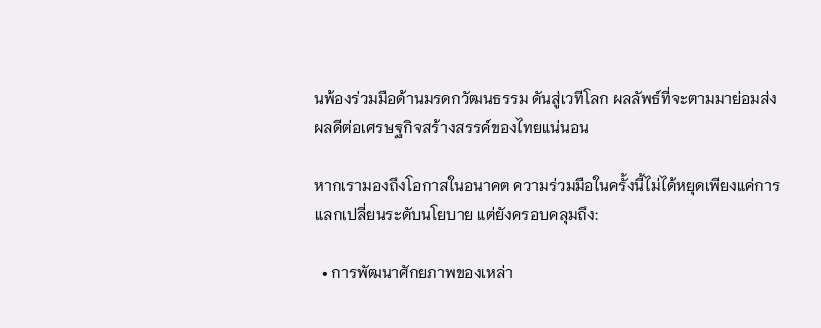นพ้องร่วมมือด้านมรดกวัฒนธรรม ดันสู่เวทีโลก ผลลัพธ์ที่จะตามมาย่อมส่งผลดีต่อเศรษฐกิจสร้างสรรค์ของไทยแน่นอน

หากเรามองถึงโอกาสในอนาคต ความร่วมมือในครั้งนี้ไม่ได้หยุดเพียงแค่การแลกเปลี่ยนระดับนโยบาย แต่ยังครอบคลุมถึง:

  • การพัฒนาศักยภาพของเหล่า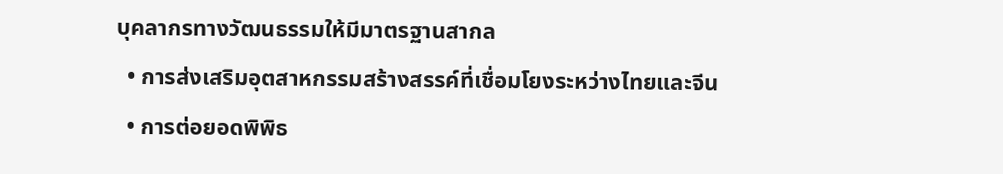บุคลากรทางวัฒนธรรมให้มีมาตรฐานสากล
  • การส่งเสริมอุตสาหกรรมสร้างสรรค์ที่เชื่อมโยงระหว่างไทยและจีน
  • การต่อยอดพิพิธ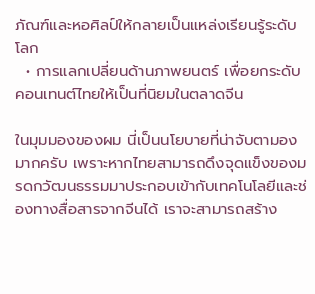ภัณฑ์และหอศิลป์ให้กลายเป็นแหล่งเรียนรู้ระดับโลก
  • การแลกเปลี่ยนด้านภาพยนตร์ เพื่อยกระดับคอนเทนต์ไทยให้เป็นที่นิยมในตลาดจีน

ในมุมมองของผม นี่เป็นนโยบายที่น่าจับตามองมากครับ เพราะหากไทยสามารถดึงจุดแข็งของมรดกวัฒนธรรมมาประกอบเข้ากับเทคโนโลยีและช่องทางสื่อสารจากจีนได้ เราจะสามารถสร้าง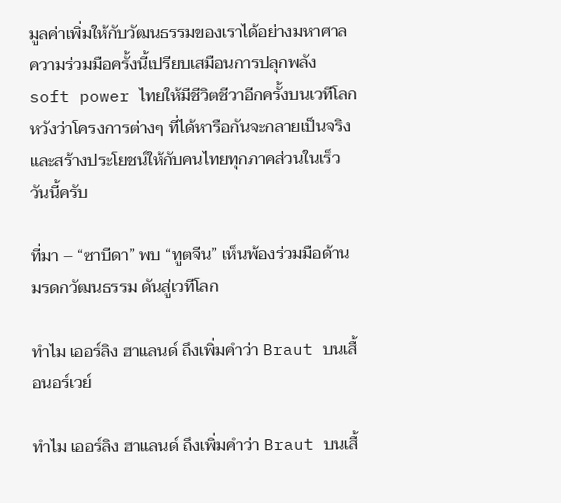มูลค่าเพิ่มให้กับวัฒนธรรมของเราได้อย่างมหาศาล ความร่วมมือครั้งนี้เปรียบเสมือนการปลุกพลัง soft power ไทยให้มีชีวิตชีวาอีกครั้งบนเวทีโลก หวังว่าโครงการต่างๆ ที่ได้หารือกันจะกลายเป็นจริงและสร้างประโยชน์ให้กับคนไทยทุกภาคส่วนในเร็ววันนี้ครับ

ที่มา – “ซาบีดา” พบ “ทูตจีน” เห็นพ้องร่วมมือด้านมรดกวัฒนธรรม ดันสู่เวทีโลก

ทำไม เออร์ลิง ฮาแลนด์ ถึงเพิ่มคำว่า Braut บนเสื้อนอร์เวย์

ทำไม เออร์ลิง ฮาแลนด์ ถึงเพิ่มคำว่า Braut บนเสื้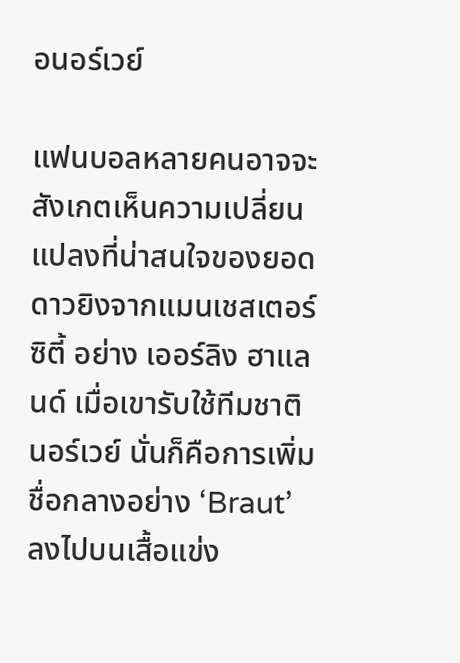อนอร์เวย์

แฟนบอลหลายคนอาจจะสังเกตเห็นความเปลี่ยนแปลงที่น่าสนใจของยอดดาวยิงจากแมนเชสเตอร์ ซิตี้ อย่าง เออร์ลิง ฮาแลนด์ เมื่อเขารับใช้ทีมชาตินอร์เวย์ นั่นก็คือการเพิ่มชื่อกลางอย่าง ‘Braut’ ลงไปบนเสื้อแข่ง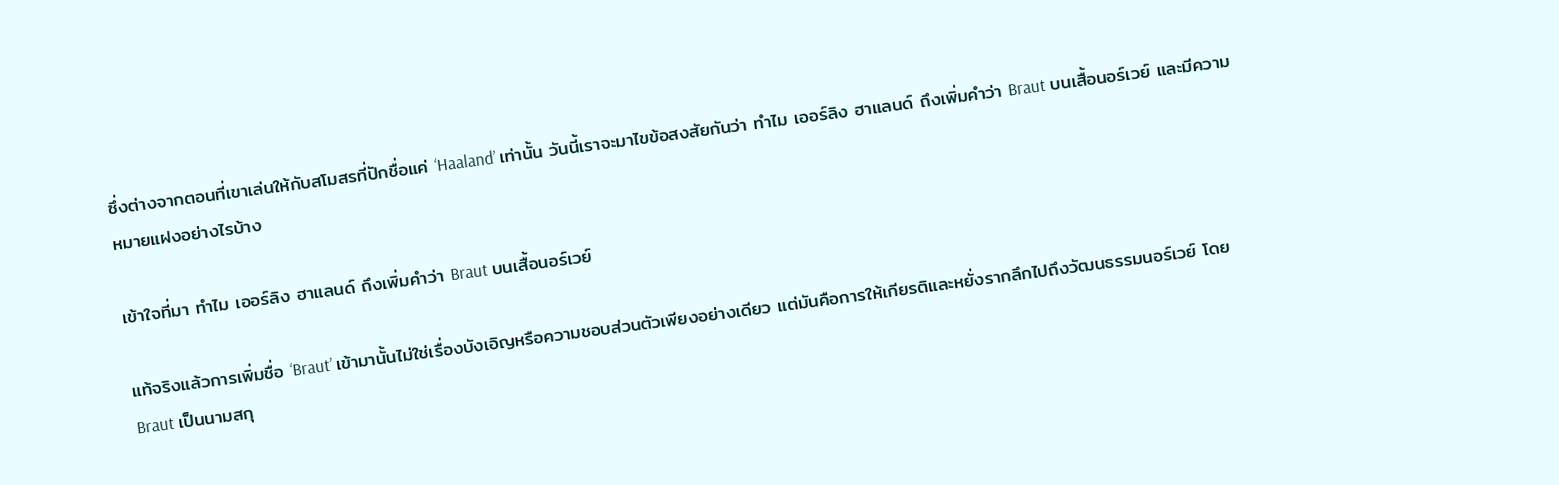ซึ่งต่างจากตอนที่เขาเล่นให้กับสโมสรที่ปักชื่อแค่ ‘Haaland’ เท่านั้น วันนี้เราจะมาไขข้อสงสัยกันว่า ทำไม เออร์ลิง ฮาแลนด์ ถึงเพิ่มคำว่า Braut บนเสื้อนอร์เวย์ และมีความหมายแฝงอย่างไรบ้าง

เข้าใจที่มา ทำไม เออร์ลิง ฮาแลนด์ ถึงเพิ่มคำว่า Braut บนเสื้อนอร์เวย์

แท้จริงแล้วการเพิ่มชื่อ ‘Braut’ เข้ามานั้นไม่ใช่เรื่องบังเอิญหรือความชอบส่วนตัวเพียงอย่างเดียว แต่มันคือการให้เกียรติและหยั่งรากลึกไปถึงวัฒนธรรมนอร์เวย์ โดย Braut เป็นนามสกุ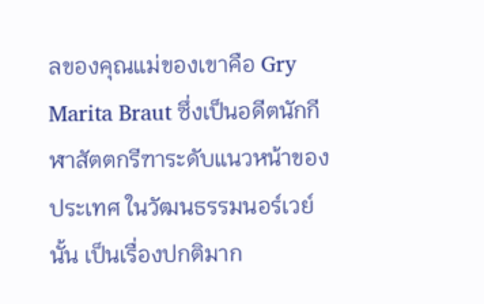ลของคุณแม่ของเขาคือ Gry Marita Braut ซึ่งเป็นอดีตนักกีฬาสัตตกรีฑาระดับแนวหน้าของประเทศ ในวัฒนธรรมนอร์เวย์นั้น เป็นเรื่องปกติมาก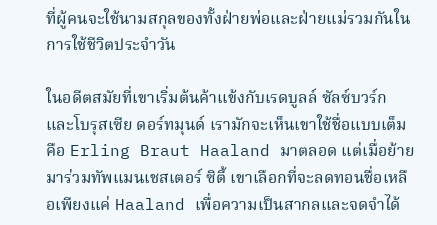ที่ผู้คนจะใช้นามสกุลของทั้งฝ่ายพ่อและฝ่ายแม่รวมกันในการใช้ชีวิตประจำวัน

ในอดีตสมัยที่เขาเริ่มต้นค้าแข้งกับเรดบูลล์ ซัลซ์บวร์ก และโบรุสเซีย ดอร์ทมุนด์ เรามักจะเห็นเขาใช้ชื่อแบบเต็มคือ Erling Braut Haaland มาตลอด แต่เมื่อย้ายมาร่วมทัพแมนเชสเตอร์ ซิตี้ เขาเลือกที่จะลดทอนชื่อเหลือเพียงแค่ Haaland เพื่อความเป็นสากลและจดจำได้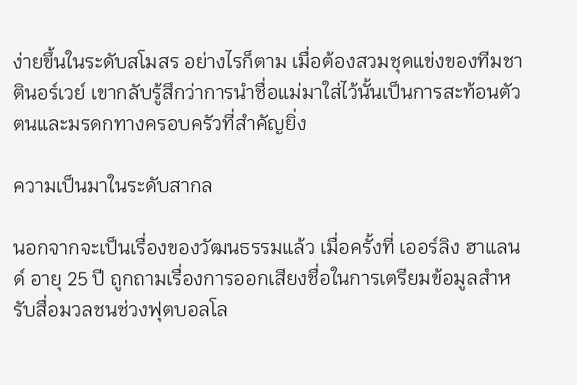ง่ายขึ้นในระดับสโมสร อย่างไรก็ตาม เมื่อต้องสวมชุดแข่งของทีมชาตินอร์เวย์ เขากลับรู้สึกว่าการนำชื่อแม่มาใส่ไว้นั้นเป็นการสะท้อนตัวตนและมรดกทางครอบครัวที่สำคัญยิ่ง

ความเป็นมาในระดับสากล

นอกจากจะเป็นเรื่องของวัฒนธรรมแล้ว เมื่อครั้งที่ เออร์ลิง ฮาแลนด์ อายุ 25 ปี ถูกถามเรื่องการออกเสียงชื่อในการเตรียมข้อมูลสำหรับสื่อมวลชนช่วงฟุตบอลโล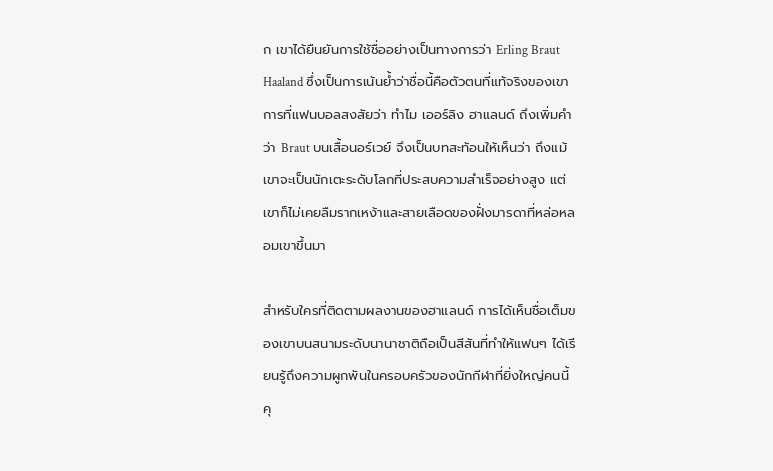ก เขาได้ยืนยันการใช้ชื่ออย่างเป็นทางการว่า Erling Braut Haaland ซึ่งเป็นการเน้นย้ำว่าชื่อนี้คือตัวตนที่แท้จริงของเขา การที่แฟนบอลสงสัยว่า ทำไม เออร์ลิง ฮาแลนด์ ถึงเพิ่มคำว่า Braut บนเสื้อนอร์เวย์ จึงเป็นบทสะท้อนให้เห็นว่า ถึงแม้เขาจะเป็นนักเตะระดับโลกที่ประสบความสำเร็จอย่างสูง แต่เขาก็ไม่เคยลืมรากเหง้าและสายเลือดของฝั่งมารดาที่หล่อหลอมเขาขึ้นมา

สำหรับใครที่ติดตามผลงานของฮาแลนด์ การได้เห็นชื่อเต็มของเขาบนสนามระดับนานาชาติถือเป็นสีสันที่ทำให้แฟนๆ ได้เรียนรู้ถึงความผูกพันในครอบครัวของนักกีฬาที่ยิ่งใหญ่คนนี้ คุ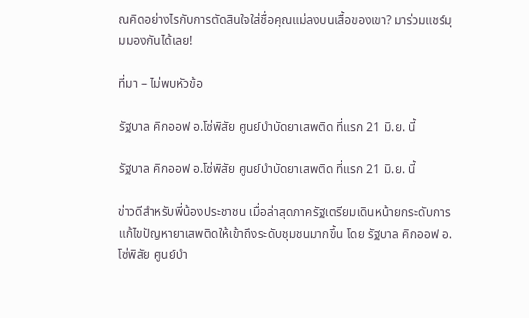ณคิดอย่างไรกับการตัดสินใจใส่ชื่อคุณแม่ลงบนเสื้อของเขา? มาร่วมแชร์มุมมองกันได้เลย!

ที่มา – ไม่พบหัวข้อ

รัฐบาล คิกออฟ อ.โซ่พิสัย ศูนย์บำบัดยาเสพติด ที่แรก 21 มิ.ย. นี้

รัฐบาล คิกออฟ อ.โซ่พิสัย ศูนย์บำบัดยาเสพติด ที่แรก 21 มิ.ย. นี้

ข่าวดีสำหรับพี่น้องประชาชน เมื่อล่าสุดภาครัฐเตรียมเดินหน้ายกระดับการแก้ไขปัญหายาเสพติดให้เข้าถึงระดับชุมชนมากขึ้น โดย รัฐบาล คิกออฟ อ.โซ่พิสัย ศูนย์บำ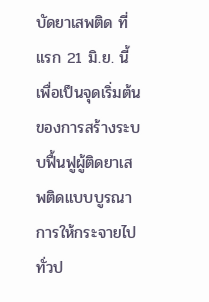บัดยาเสพติด ที่แรก 21 มิ.ย. นี้ เพื่อเป็นจุดเริ่มต้นของการสร้างระบบฟื้นฟูผู้ติดยาเสพติดแบบบูรณาการให้กระจายไปทั่วป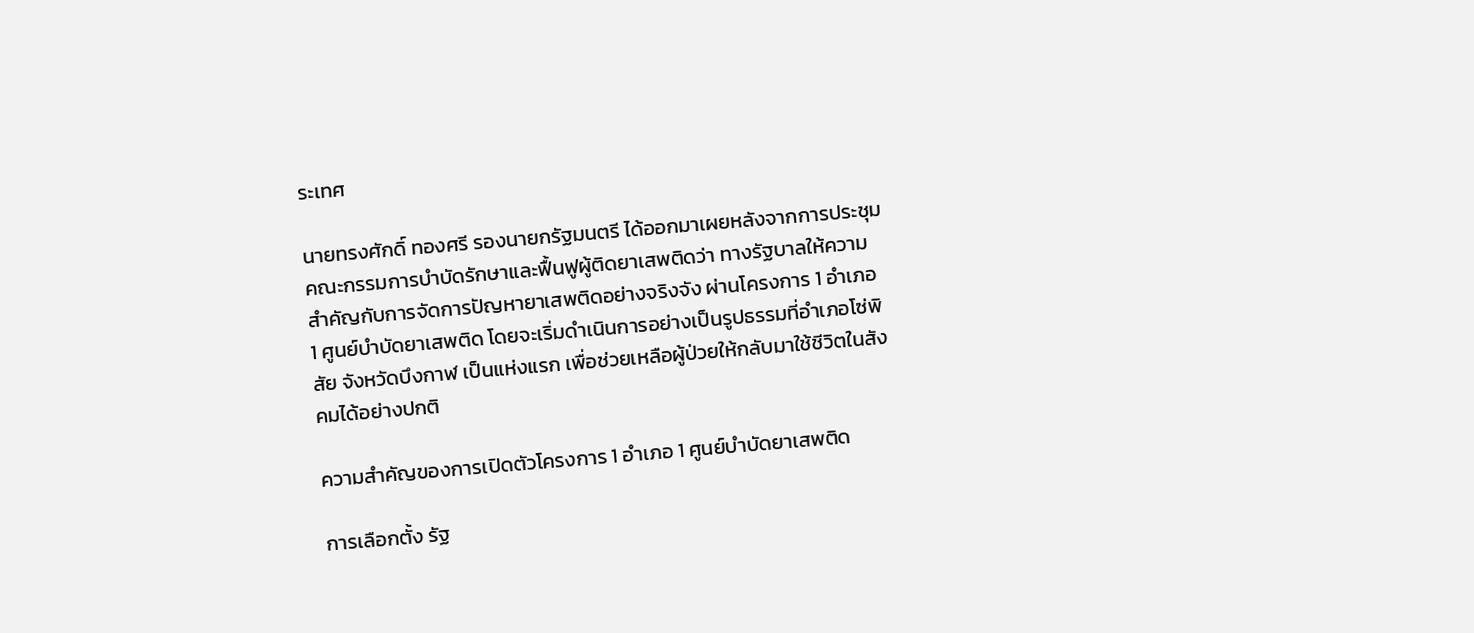ระเทศ

นายทรงศักดิ์ ทองศรี รองนายกรัฐมนตรี ได้ออกมาเผยหลังจากการประชุมคณะกรรมการบำบัดรักษาและฟื้นฟูผู้ติดยาเสพติดว่า ทางรัฐบาลให้ความสำคัญกับการจัดการปัญหายาเสพติดอย่างจริงจัง ผ่านโครงการ 1 อำเภอ 1 ศูนย์บำบัดยาเสพติด โดยจะเริ่มดำเนินการอย่างเป็นรูปธรรมที่อำเภอโซ่พิสัย จังหวัดบึงกาฬ เป็นแห่งแรก เพื่อช่วยเหลือผู้ป่วยให้กลับมาใช้ชีวิตในสังคมได้อย่างปกติ

ความสำคัญของการเปิดตัวโครงการ 1 อำเภอ 1 ศูนย์บำบัดยาเสพติด

การเลือกตั้ง รัฐ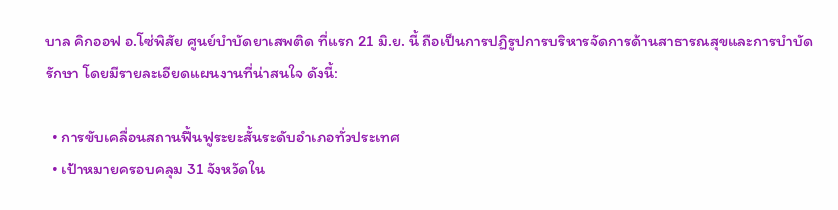บาล คิกออฟ อ.โซ่พิสัย ศูนย์บำบัดยาเสพติด ที่แรก 21 มิ.ย. นี้ ถือเป็นการปฏิรูปการบริหารจัดการด้านสาธารณสุขและการบำบัดรักษา โดยมีรายละเอียดแผนงานที่น่าสนใจ ดังนี้:

  • การขับเคลื่อนสถานฟื้นฟูระยะสั้นระดับอำเภอทั่วประเทศ
  • เป้าหมายครอบคลุม 31 จังหวัดใน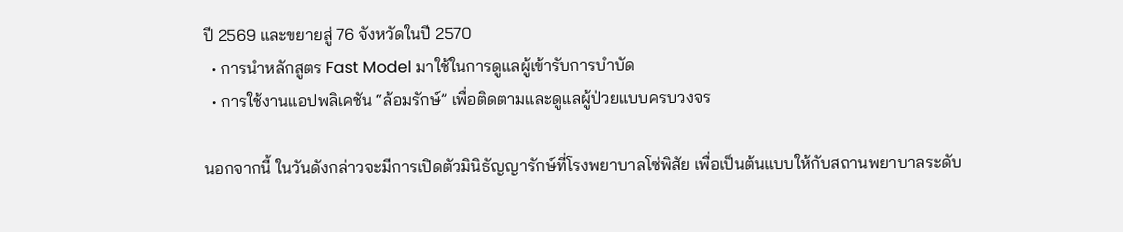ปี 2569 และขยายสู่ 76 จังหวัดในปี 2570
  • การนำหลักสูตร Fast Model มาใช้ในการดูแลผู้เข้ารับการบำบัด
  • การใช้งานแอปพลิเคชัน “ล้อมรักษ์” เพื่อติดตามและดูแลผู้ป่วยแบบครบวงจร

นอกจากนี้ ในวันดังกล่าวจะมีการเปิดตัวมินิธัญญารักษ์ที่โรงพยาบาลโซ่พิสัย เพื่อเป็นต้นแบบให้กับสถานพยาบาลระดับ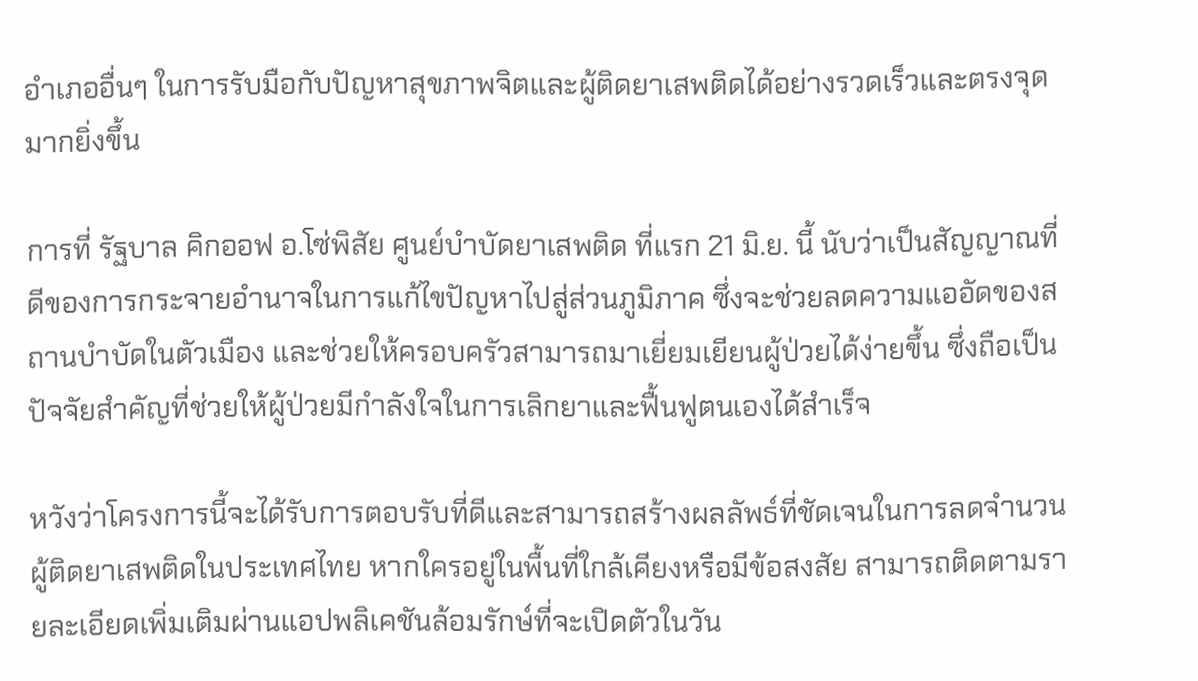อำเภออื่นๆ ในการรับมือกับปัญหาสุขภาพจิตและผู้ติดยาเสพติดได้อย่างรวดเร็วและตรงจุดมากยิ่งขึ้น

การที่ รัฐบาล คิกออฟ อ.โซ่พิสัย ศูนย์บำบัดยาเสพติด ที่แรก 21 มิ.ย. นี้ นับว่าเป็นสัญญาณที่ดีของการกระจายอำนาจในการแก้ไขปัญหาไปสู่ส่วนภูมิภาค ซึ่งจะช่วยลดความแออัดของสถานบำบัดในตัวเมือง และช่วยให้ครอบครัวสามารถมาเยี่ยมเยียนผู้ป่วยได้ง่ายขึ้น ซึ่งถือเป็นปัจจัยสำคัญที่ช่วยให้ผู้ป่วยมีกำลังใจในการเลิกยาและฟื้นฟูตนเองได้สำเร็จ

หวังว่าโครงการนี้จะได้รับการตอบรับที่ดีและสามารถสร้างผลลัพธ์ที่ชัดเจนในการลดจำนวนผู้ติดยาเสพติดในประเทศไทย หากใครอยู่ในพื้นที่ใกล้เคียงหรือมีข้อสงสัย สามารถติดตามรายละเอียดเพิ่มเติมผ่านแอปพลิเคชันล้อมรักษ์ที่จะเปิดตัวในวัน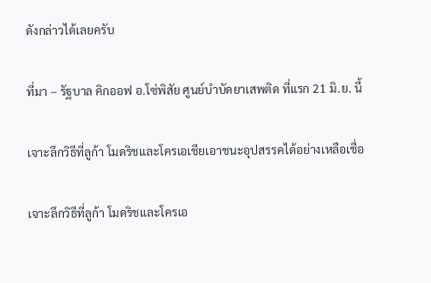ดังกล่าวได้เลยครับ

ที่มา – รัฐบาล คิกออฟ อ.โซ่พิสัย ศูนย์บำบัดยาเสพติด ที่แรก 21 มิ.ย. นี้

เจาะลึกวิธีที่ลูก้า โมดริชและโครเอเชียเอาชนะอุปสรรคได้อย่างเหลือเชื่อ

เจาะลึกวิธีที่ลูก้า โมดริชและโครเอ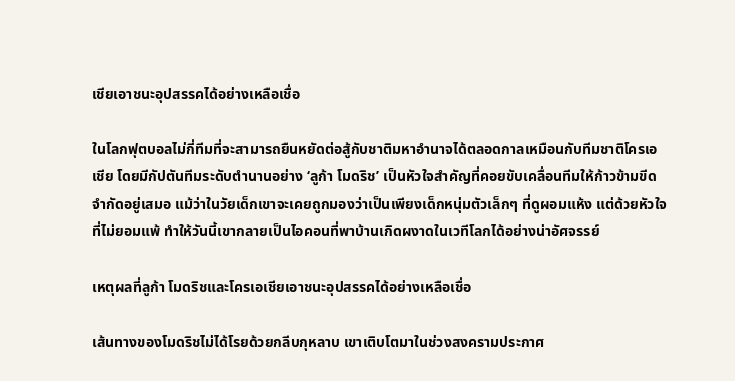เชียเอาชนะอุปสรรคได้อย่างเหลือเชื่อ

ในโลกฟุตบอลไม่กี่ทีมที่จะสามารถยืนหยัดต่อสู้กับชาติมหาอำนาจได้ตลอดกาลเหมือนกับทีมชาติโครเอเชีย โดยมีกัปตันทีมระดับตำนานอย่าง ‘ลูก้า โมดริช’ เป็นหัวใจสำคัญที่คอยขับเคลื่อนทีมให้ก้าวข้ามขีดจำกัดอยู่เสมอ แม้ว่าในวัยเด็กเขาจะเคยถูกมองว่าเป็นเพียงเด็กหนุ่มตัวเล็กๆ ที่ดูผอมแห้ง แต่ด้วยหัวใจที่ไม่ยอมแพ้ ทำให้วันนี้เขากลายเป็นไอคอนที่พาบ้านเกิดผงาดในเวทีโลกได้อย่างน่าอัศจรรย์

เหตุผลที่ลูก้า โมดริชและโครเอเชียเอาชนะอุปสรรคได้อย่างเหลือเชื่อ

เส้นทางของโมดริชไม่ได้โรยด้วยกลีบกุหลาบ เขาเติบโตมาในช่วงสงครามประกาศ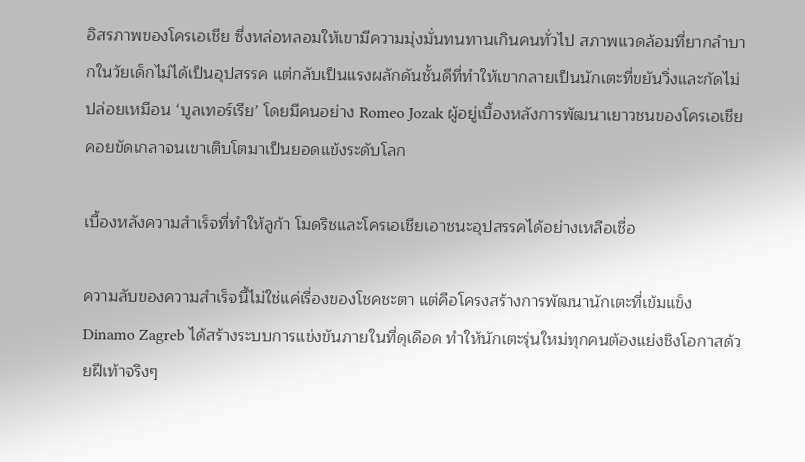อิสรภาพของโครเอเชีย ซึ่งหล่อหลอมให้เขามีความมุ่งมั่นทนทานเกินคนทั่วไป สภาพแวดล้อมที่ยากลำบากในวัยเด็กไม่ได้เป็นอุปสรรค แต่กลับเป็นแรงผลักดันชั้นดีที่ทำให้เขากลายเป็นนักเตะที่ขยันวิ่งและกัดไม่ปล่อยเหมือน ‘บูลเทอร์เรีย’ โดยมีคนอย่าง Romeo Jozak ผู้อยู่เบื้องหลังการพัฒนาเยาวชนของโครเอเชีย คอยขัดเกลาจนเขาเติบโตมาเป็นยอดแข้งระดับโลก

เบื้องหลังความสำเร็จที่ทำให้ลูก้า โมดริชและโครเอเชียเอาชนะอุปสรรคได้อย่างเหลือเชื่อ

ความลับของความสำเร็จนี้ไม่ใช่แค่เรื่องของโชคชะตา แต่คือโครงสร้างการพัฒนานักเตะที่เข้มแข็ง Dinamo Zagreb ได้สร้างระบบการแข่งขันภายในที่ดุเดือด ทำให้นักเตะรุ่นใหม่ทุกคนต้องแย่งชิงโอกาสด้วยฝีเท้าจริงๆ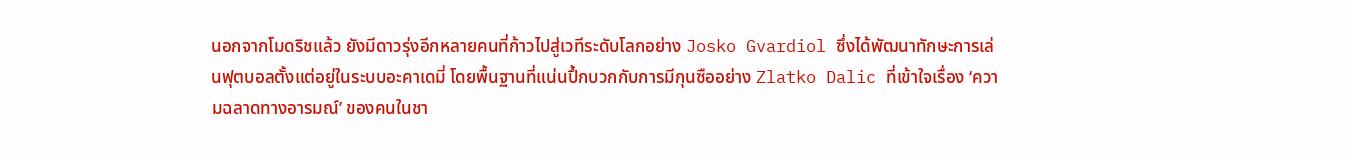นอกจากโมดริชแล้ว ยังมีดาวรุ่งอีกหลายคนที่ก้าวไปสู่เวทีระดับโลกอย่าง Josko Gvardiol ซึ่งได้พัฒนาทักษะการเล่นฟุตบอลตั้งแต่อยู่ในระบบอะคาเดมี่ โดยพื้นฐานที่แน่นปึ้กบวกกับการมีกุนซืออย่าง Zlatko Dalic ที่เข้าใจเรื่อง ‘ความฉลาดทางอารมณ์’ ของคนในชา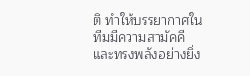ติ ทำให้บรรยากาศในทีมมีความสามัคคีและทรงพลังอย่างยิ่ง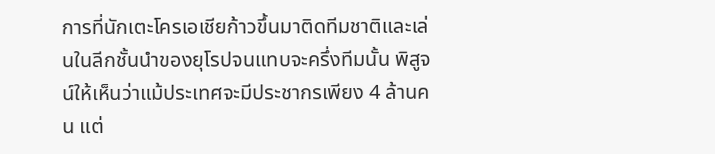การที่นักเตะโครเอเชียก้าวขึ้นมาติดทีมชาติและเล่นในลีกชั้นนำของยุโรปจนแทบจะครึ่งทีมนั้น พิสูจน์ให้เห็นว่าแม้ประเทศจะมีประชากรเพียง 4 ล้านคน แต่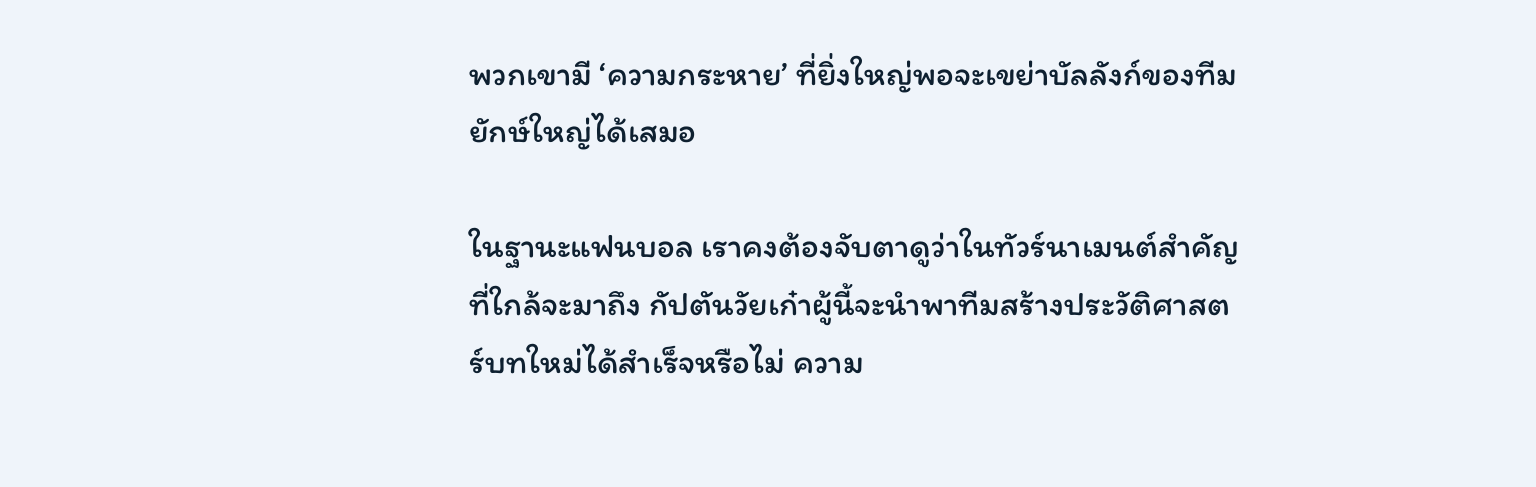พวกเขามี ‘ความกระหาย’ ที่ยิ่งใหญ่พอจะเขย่าบัลลังก์ของทีมยักษ์ใหญ่ได้เสมอ

ในฐานะแฟนบอล เราคงต้องจับตาดูว่าในทัวร์นาเมนต์สำคัญที่ใกล้จะมาถึง กัปตันวัยเก๋าผู้นี้จะนำพาทีมสร้างประวัติศาสตร์บทใหม่ได้สำเร็จหรือไม่ ความ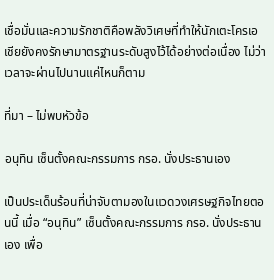เชื่อมั่นและความรักชาติคือพลังวิเศษที่ทำให้นักเตะโครเอเชียยังคงรักษามาตรฐานระดับสูงไว้ได้อย่างต่อเนื่อง ไม่ว่าเวลาจะผ่านไปนานแค่ไหนก็ตาม

ที่มา – ไม่พบหัวข้อ

อนุทิน เซ็นตั้งคณะกรรมการ กรอ. นั่งประธานเอง

เป็นประเด็นร้อนที่น่าจับตามองในแวดวงเศรษฐกิจไทยตอนนี้ เมื่อ “อนุทิน” เซ็นตั้งคณะกรรมการ กรอ. นั่งประธานเอง เพื่อ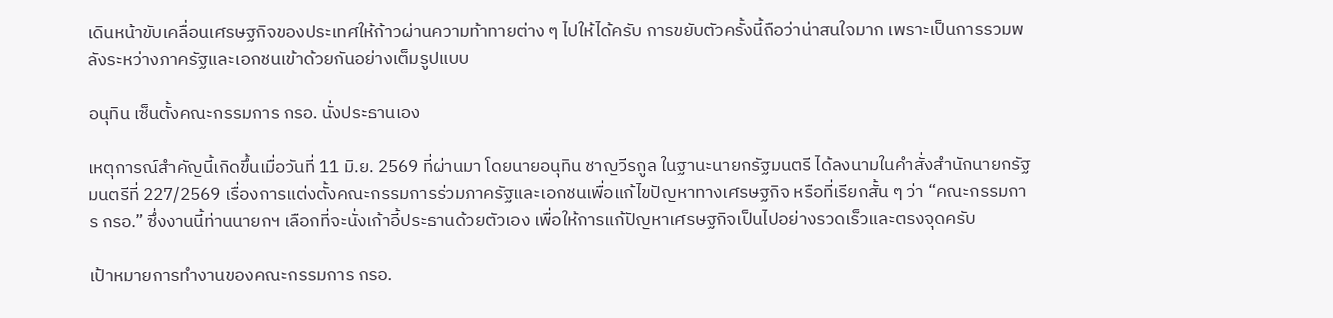เดินหน้าขับเคลื่อนเศรษฐกิจของประเทศให้ก้าวผ่านความท้าทายต่าง ๆ ไปให้ได้ครับ การขยับตัวครั้งนี้ถือว่าน่าสนใจมาก เพราะเป็นการรวมพลังระหว่างภาครัฐและเอกชนเข้าด้วยกันอย่างเต็มรูปแบบ

อนุทิน เซ็นตั้งคณะกรรมการ กรอ. นั่งประธานเอง

เหตุการณ์สำคัญนี้เกิดขึ้นเมื่อวันที่ 11 มิ.ย. 2569 ที่ผ่านมา โดยนายอนุทิน ชาญวีรกูล ในฐานะนายกรัฐมนตรี ได้ลงนามในคำสั่งสำนักนายกรัฐมนตรีที่ 227/2569 เรื่องการแต่งตั้งคณะกรรมการร่วมภาครัฐและเอกชนเพื่อแก้ไขปัญหาทางเศรษฐกิจ หรือที่เรียกสั้น ๆ ว่า “คณะกรรมการ กรอ.” ซึ่งงานนี้ท่านนายกฯ เลือกที่จะนั่งเก้าอี้ประธานด้วยตัวเอง เพื่อให้การแก้ปัญหาเศรษฐกิจเป็นไปอย่างรวดเร็วและตรงจุดครับ

เป้าหมายการทำงานของคณะกรรมการ กรอ.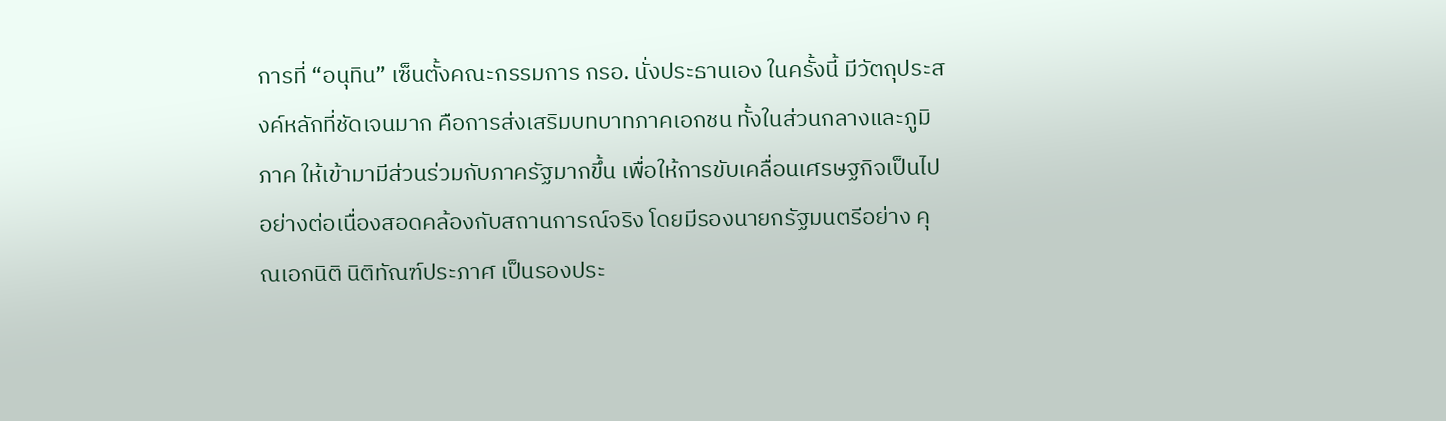การที่ “อนุทิน” เซ็นตั้งคณะกรรมการ กรอ. นั่งประธานเอง ในครั้งนี้ มีวัตถุประสงค์หลักที่ชัดเจนมาก คือการส่งเสริมบทบาทภาคเอกชน ทั้งในส่วนกลางและภูมิภาค ให้เข้ามามีส่วนร่วมกับภาครัฐมากขึ้น เพื่อให้การขับเคลื่อนเศรษฐกิจเป็นไปอย่างต่อเนื่องสอดคล้องกับสถานการณ์จริง โดยมีรองนายกรัฐมนตรีอย่าง คุณเอกนิติ นิติทัณฑ์ประภาศ เป็นรองประ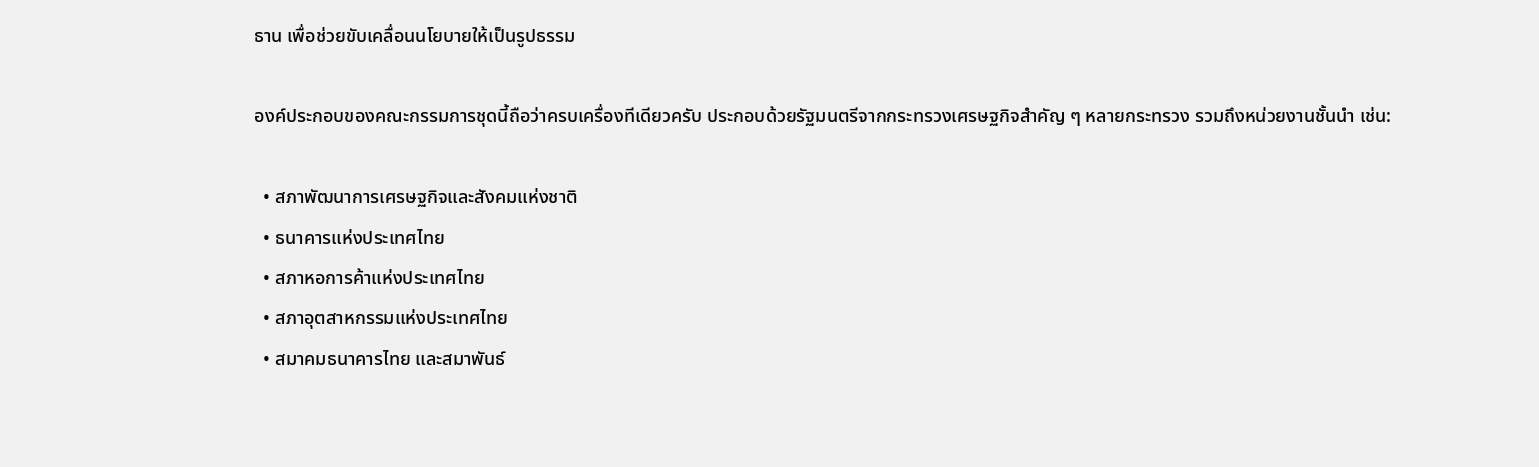ธาน เพื่อช่วยขับเคลื่อนนโยบายให้เป็นรูปธรรม

องค์ประกอบของคณะกรรมการชุดนี้ถือว่าครบเครื่องทีเดียวครับ ประกอบด้วยรัฐมนตรีจากกระทรวงเศรษฐกิจสำคัญ ๆ หลายกระทรวง รวมถึงหน่วยงานชั้นนำ เช่น:

  • สภาพัฒนาการเศรษฐกิจและสังคมแห่งชาติ
  • ธนาคารแห่งประเทศไทย
  • สภาหอการค้าแห่งประเทศไทย
  • สภาอุตสาหกรรมแห่งประเทศไทย
  • สมาคมธนาคารไทย และสมาพันธ์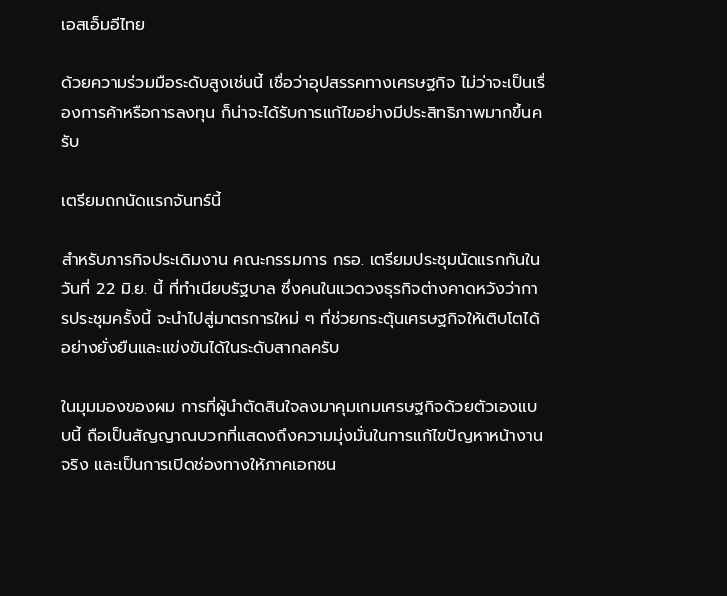เอสเอ็มอีไทย

ด้วยความร่วมมือระดับสูงเช่นนี้ เชื่อว่าอุปสรรคทางเศรษฐกิจ ไม่ว่าจะเป็นเรื่องการค้าหรือการลงทุน ก็น่าจะได้รับการแก้ไขอย่างมีประสิทธิภาพมากขึ้นครับ

เตรียมถกนัดแรกจันทร์นี้

สำหรับภารกิจประเดิมงาน คณะกรรมการ กรอ. เตรียมประชุมนัดแรกกันในวันที่ 22 มิ.ย. นี้ ที่ทำเนียบรัฐบาล ซึ่งคนในแวดวงธุรกิจต่างคาดหวังว่าการประชุมครั้งนี้ จะนำไปสู่มาตรการใหม่ ๆ ที่ช่วยกระตุ้นเศรษฐกิจให้เติบโตได้อย่างยั่งยืนและแข่งขันได้ในระดับสากลครับ

ในมุมมองของผม การที่ผู้นำตัดสินใจลงมาคุมเกมเศรษฐกิจด้วยตัวเองแบบนี้ ถือเป็นสัญญาณบวกที่แสดงถึงความมุ่งมั่นในการแก้ไขปัญหาหน้างานจริง และเป็นการเปิดช่องทางให้ภาคเอกชน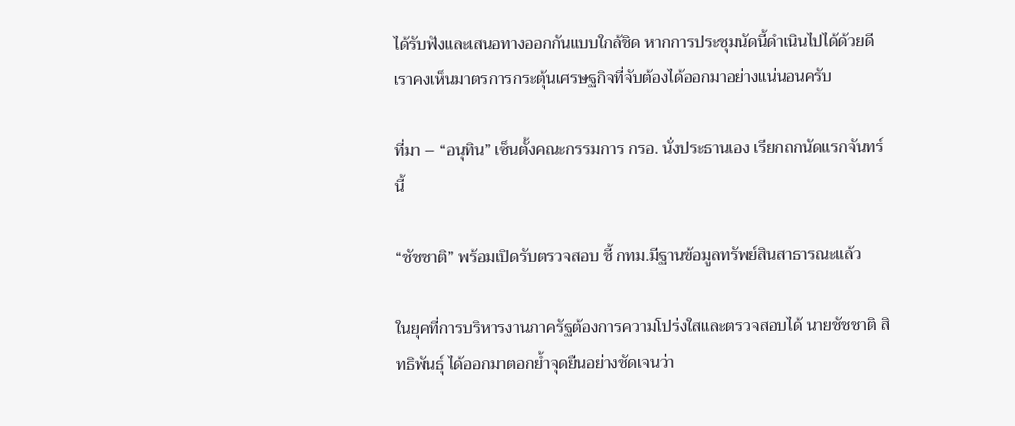ได้รับฟังและเสนอทางออกกันแบบใกล้ชิด หากการประชุมนัดนี้ดำเนินไปได้ด้วยดี เราคงเห็นมาตรการกระตุ้นเศรษฐกิจที่จับต้องได้ออกมาอย่างแน่นอนครับ

ที่มา – “อนุทิน” เซ็นตั้งคณะกรรมการ กรอ. นั่งประธานเอง เรียกถกนัดแรกจันทร์นี้

“ชัชชาติ” พร้อมเปิดรับตรวจสอบ ชี้ กทม.มีฐานข้อมูลทรัพย์สินสาธารณะแล้ว

ในยุคที่การบริหารงานภาครัฐต้องการความโปร่งใสและตรวจสอบได้ นายชัชชาติ สิทธิพันธุ์ ได้ออกมาตอกย้ำจุดยืนอย่างชัดเจนว่า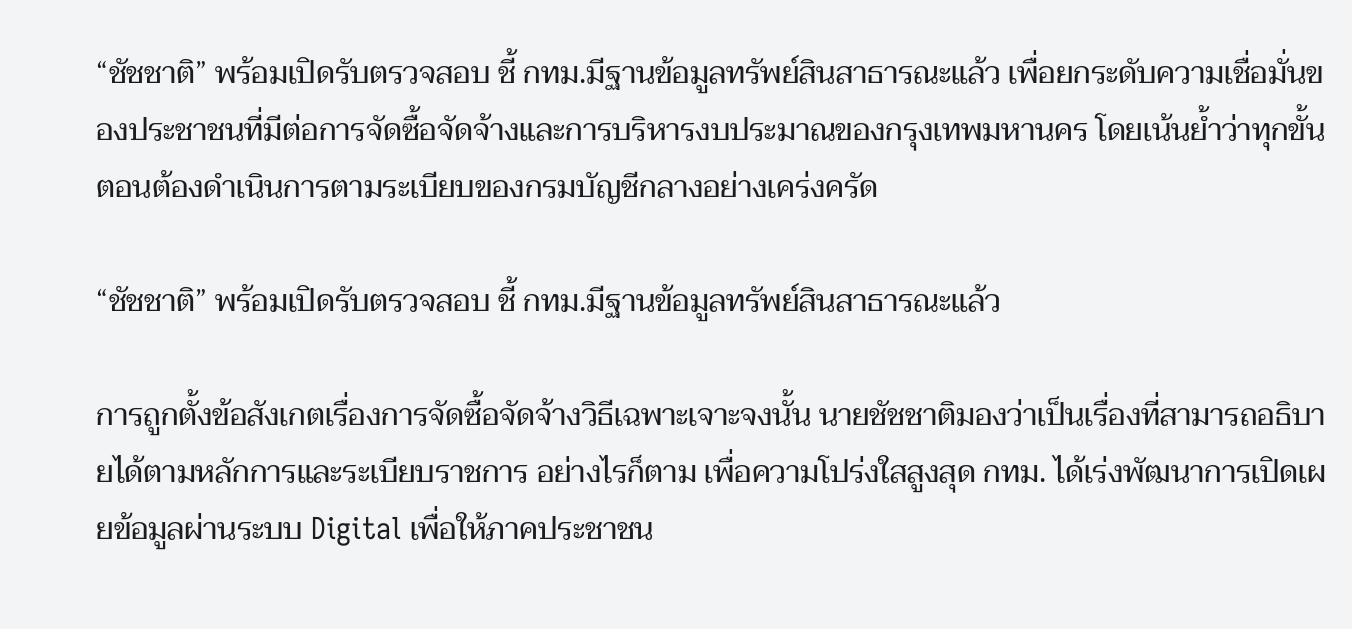“ชัชชาติ” พร้อมเปิดรับตรวจสอบ ชี้ กทม.มีฐานข้อมูลทรัพย์สินสาธารณะแล้ว เพื่อยกระดับความเชื่อมั่นของประชาชนที่มีต่อการจัดซื้อจัดจ้างและการบริหารงบประมาณของกรุงเทพมหานคร โดยเน้นย้ำว่าทุกขั้นตอนต้องดำเนินการตามระเบียบของกรมบัญชีกลางอย่างเคร่งครัด

“ชัชชาติ” พร้อมเปิดรับตรวจสอบ ชี้ กทม.มีฐานข้อมูลทรัพย์สินสาธารณะแล้ว

การถูกตั้งข้อสังเกตเรื่องการจัดซื้อจัดจ้างวิธีเฉพาะเจาะจงนั้น นายชัชชาติมองว่าเป็นเรื่องที่สามารถอธิบายได้ตามหลักการและระเบียบราชการ อย่างไรก็ตาม เพื่อความโปร่งใสสูงสุด กทม. ได้เร่งพัฒนาการเปิดเผยข้อมูลผ่านระบบ Digital เพื่อให้ภาคประชาชน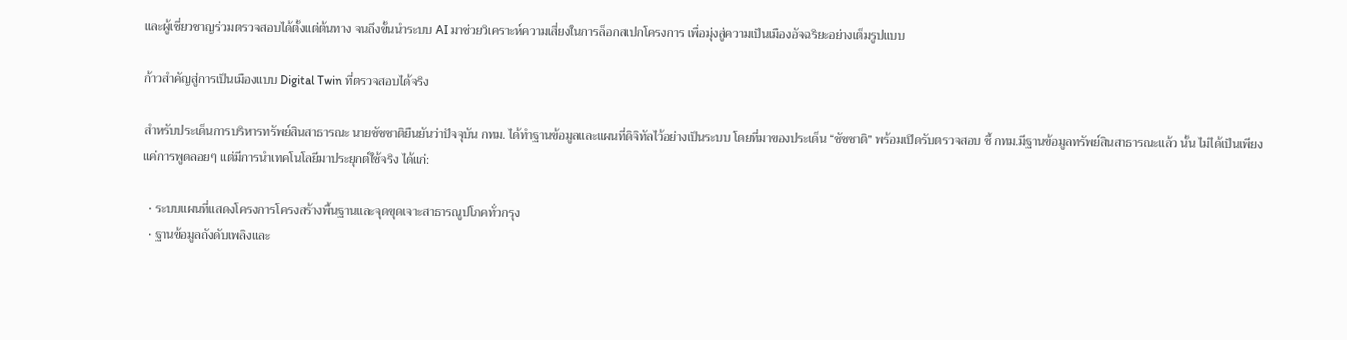และผู้เชี่ยวชาญร่วมตรวจสอบได้ตั้งแต่ต้นทาง จนถึงขั้นนำระบบ AI มาช่วยวิเคราะห์ความเสี่ยงในการล็อกสเปกโครงการ เพื่อมุ่งสู่ความเป็นเมืองอัจฉริยะอย่างเต็มรูปแบบ

ก้าวสำคัญสู่การเป็นเมืองแบบ Digital Twin ที่ตรวจสอบได้จริง

สำหรับประเด็นการบริหารทรัพย์สินสาธารณะ นายชัชชาติยืนยันว่าปัจจุบัน กทม. ได้ทำฐานข้อมูลและแผนที่ดิจิทัลไว้อย่างเป็นระบบ โดยที่มาของประเด็น “ชัชชาติ” พร้อมเปิดรับตรวจสอบ ชี้ กทม.มีฐานข้อมูลทรัพย์สินสาธารณะแล้ว นั้น ไม่ได้เป็นเพียงแค่การพูดลอยๆ แต่มีการนำเทคโนโลยีมาประยุกต์ใช้จริง ได้แก่:

  • ระบบแผนที่แสดงโครงการโครงสร้างพื้นฐานและจุดขุดเจาะสาธารณูปโภคทั่วกรุง
  • ฐานข้อมูลถังดับเพลิงและ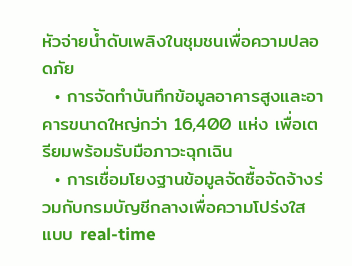หัวจ่ายน้ำดับเพลิงในชุมชนเพื่อความปลอดภัย
  • การจัดทำบันทึกข้อมูลอาคารสูงและอาคารขนาดใหญ่กว่า 16,400 แห่ง เพื่อเตรียมพร้อมรับมือภาวะฉุกเฉิน
  • การเชื่อมโยงฐานข้อมูลจัดซื้อจัดจ้างร่วมกับกรมบัญชีกลางเพื่อความโปร่งใสแบบ real-time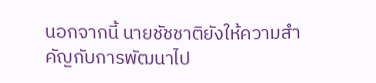นอกจากนี้ นายชัชชาติยังให้ความสำคัญกับการพัฒนาไป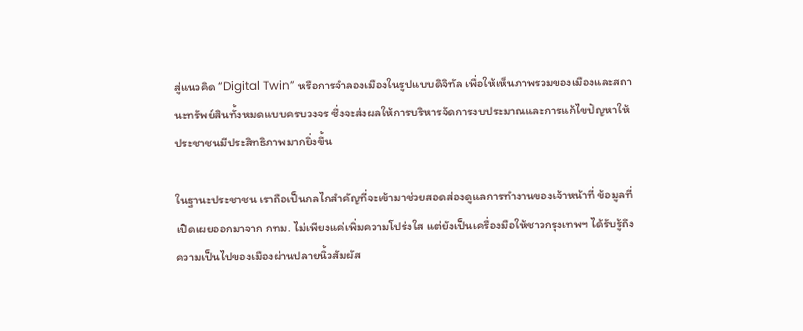สู่แนวคิด “Digital Twin” หรือการจำลองเมืองในรูปแบบดิจิทัล เพื่อให้เห็นภาพรวมของเมืองและสถานะทรัพย์สินทั้งหมดแบบครบวงจร ซึ่งจะส่งผลให้การบริหารจัดการงบประมาณและการแก้ไขปัญหาให้ประชาชนมีประสิทธิภาพมากยิ่งขึ้น

ในฐานะประชาชน เราถือเป็นกลไกสำคัญที่จะเข้ามาช่วยสอดส่องดูแลการทำงานของเจ้าหน้าที่ ข้อมูลที่เปิดเผยออกมาจาก กทม. ไม่เพียงแค่เพิ่มความโปร่งใส แต่ยังเป็นเครื่องมือให้ชาวกรุงเทพฯ ได้รับรู้ถึงความเป็นไปของเมืองผ่านปลายนิ้วสัมผัส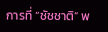การที่ “ชัชชาติ” พ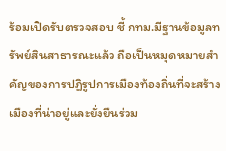ร้อมเปิดรับตรวจสอบ ชี้ กทม.มีฐานข้อมูลทรัพย์สินสาธารณะแล้ว ถือเป็นหมุดหมายสำคัญของการปฏิรูปการเมืองท้องถิ่นที่จะสร้างเมืองที่น่าอยู่และยั่งยืนร่วม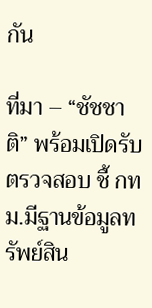กัน

ที่มา – “ชัชชาติ” พร้อมเปิดรับตรวจสอบ ชี้ กทม.มีฐานข้อมูลทรัพย์สิน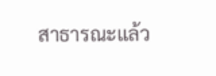สาธารณะแล้ว